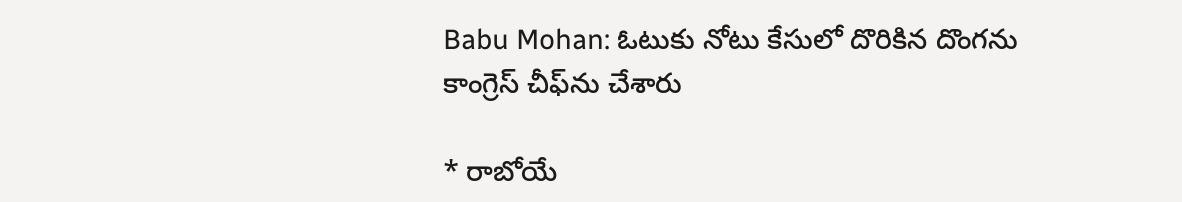Babu Mohan: ఓటుకు నోటు కేసులో దొరికిన దొంగను కాంగ్రెస్ చీఫ్‌ను చేశారు

* రాబోయే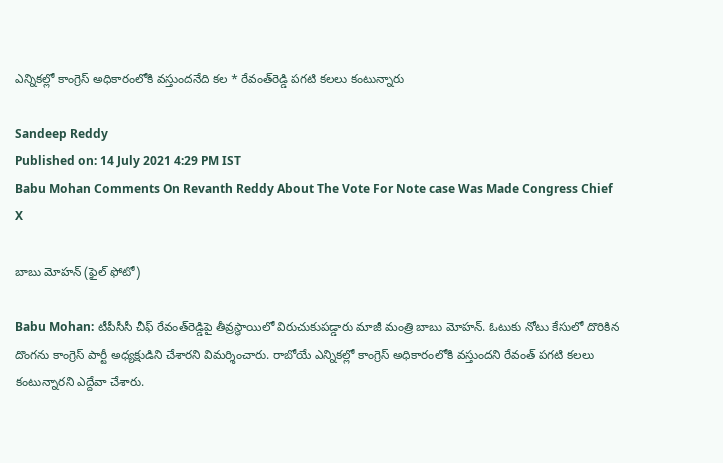ఎన్నికల్లో కాంగ్రెస్‌ అధికారంలోకి వస్తుందనేది కల * రేవంత్‌రెడ్డి పగటి కలలు కంటున్నారు

Sandeep Reddy
Published on: 14 July 2021 4:29 PM IST
Babu Mohan Comments On Revanth Reddy About The Vote For Note case Was Made Congress Chief
X

బాబు మోహన్‌ (ఫైల్ ఫోటో)

Babu Mohan: టీపీసీసీ చీఫ్‌ రేవంత్‌రెడ్డిపై తీవ్రస్థాయిలో విరుచుకుపడ్డారు మాజీ మంత్రి బాబు మోహన్‌. ఓటుకు నోటు కేసులో దొరికిన దొంగను కాంగ్రెస్‌ పార్టీ అధ్యక్షుడిని చేశారని విమర్శించారు. రాబోయే ఎన్నికల్లో కాంగ్రెస్‌ అధికారంలోకి వస్తుందని రేవంత్‌ పగటి కలలు కంటున్నారని ఎద్దేవా చేశారు.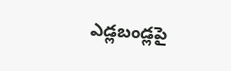ఎడ్లబండ్లపై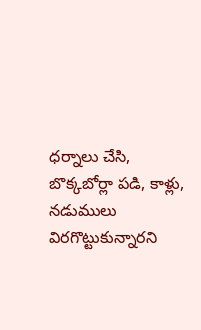ధర్నాలు చేసి, బొక్కబోర్లా పడి, కాళ్లు, నడుములు విరగొట్టుకున్నారని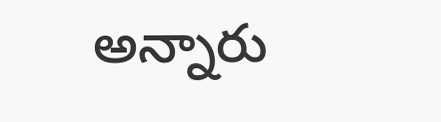అన్నారు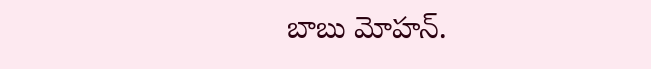బాబు మోహన్‌.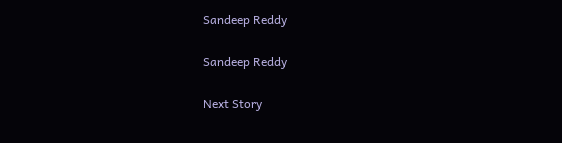Sandeep Reddy

Sandeep Reddy

Next Story